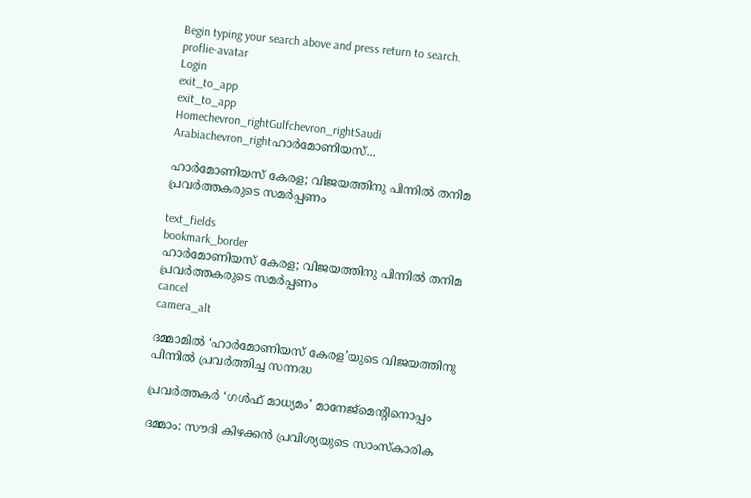Begin typing your search above and press return to search.
proflie-avatar
Login
exit_to_app
exit_to_app
Homechevron_rightGulfchevron_rightSaudi Arabiachevron_rightഹാർമോണിയസ്...

ഹാർമോണിയസ് കേരള; വിജയത്തിനു പിന്നിൽ തനിമ പ്രവർത്തകരുടെ സമർപ്പണം

text_fields
bookmark_border
ഹാർമോണിയസ് കേരള; വിജയത്തിനു പിന്നിൽ തനിമ പ്രവർത്തകരുടെ സമർപ്പണം
cancel
camera_alt

ദമ്മാമിൽ ‘ഹാർമോണിയസ് കേരള’യുടെ വിജയത്തിനു പിന്നിൽ പ്രവർത്തിച്ച സന്നദ്ധ

പ്രവർത്തകർ ‘ഗൾഫ് മാധ്യമം’ മാനേജ്മെന്റിനൊപ്പം

ദമ്മാം: സൗദി കിഴക്കൻ പ്രവിശ്യയുടെ സാംസ്കാരിക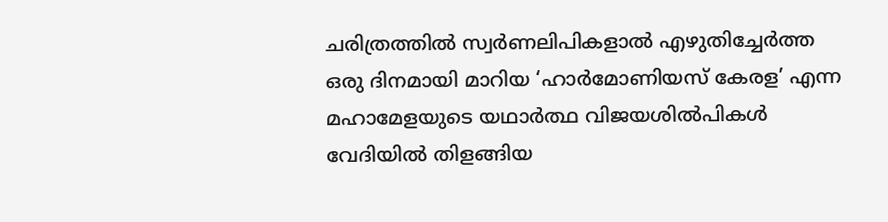ചരിത്രത്തിൽ സ്വർണലിപികളാൽ എഴുതിച്ചേർത്ത ഒരു ദിനമായി മാറിയ ‘ഹാർമോണിയസ് കേരള’ എന്ന മഹാമേളയുടെ യഥാർത്ഥ വിജയശിൽപികൾ വേദിയിൽ തിളങ്ങിയ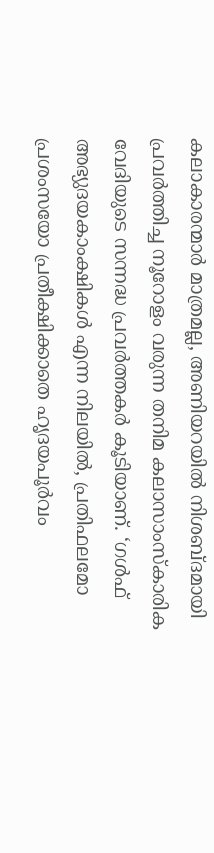കലാകാരന്മാർ മാത്രമല്ല, അണിയറയിൽ നിശബ്ദമായി പ്രവർത്തിച്ച നൂറോളം വരുന്ന തനിമ കലാസാംസ്കാരിക വേദിയുടെ സന്നദ്ധ പ്രവർത്തകർ കൂടിയാണ്. ‘ഗൾഫ് അഭ്യുദയകാംക്ഷികൾ എന്ന നിലയിൽ, പ്രതിഫലമോ പ്രശംസയോ പ്രതീക്ഷിക്കാതെ ഹൃദയപൂർവം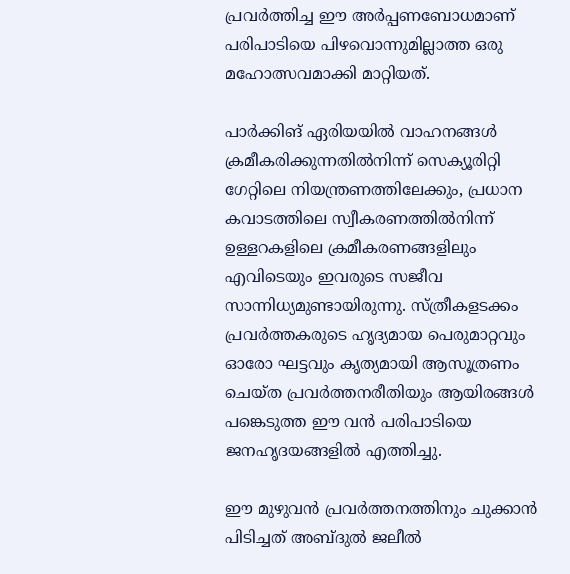പ്രവർത്തിച്ച ഈ അർപ്പണബോധമാണ് പരിപാടിയെ പിഴവൊന്നുമില്ലാത്ത ഒരു മഹോത്സവമാക്കി മാറ്റിയത്.

പാർക്കിങ് ഏരിയയിൽ വാഹനങ്ങൾ ക്രമീകരിക്കുന്നതിൽനിന്ന് സെക്യൂരിറ്റി ഗേറ്റിലെ നിയന്ത്രണത്തിലേക്കും, പ്രധാന കവാടത്തിലെ സ്വീകരണത്തിൽനിന്ന് ഉള്ളറകളിലെ ക്രമീകരണങ്ങളിലും എവിടെയും ഇവരുടെ സജീവ സാന്നിധ്യമുണ്ടായിരുന്നു. സ്ത്രീകളടക്കം പ്രവർത്തകരുടെ ഹൃദ്യമായ പെരുമാറ്റവും ഓരോ ഘട്ടവും കൃത്യമായി ആസൂത്രണം ചെയ്ത പ്രവർത്തനരീതിയും ആയിരങ്ങൾ പങ്കെടുത്ത ഈ വൻ പരിപാടിയെ ജനഹൃദയങ്ങളിൽ എത്തിച്ചു.

ഈ മുഴുവൻ പ്രവർത്തനത്തിനും ചുക്കാൻ പിടിച്ചത് അബ്ദുൽ ജലീൽ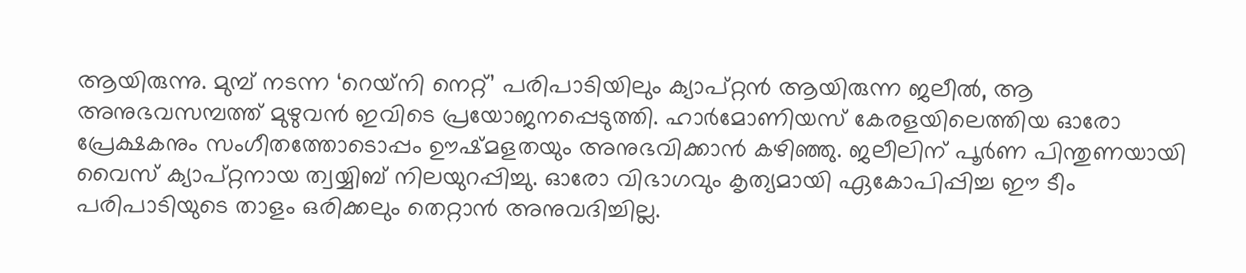ആയിരുന്നു. മുമ്പ് നടന്ന ‘റെയ്‌നി നെറ്റ്’ പരിപാടിയിലും ക്യാപ്റ്റൻ ആയിരുന്ന ജലീൽ, ആ അനുഭവസമ്പത്ത് മുഴുവൻ ഇവിടെ പ്രയോജനപ്പെടുത്തി. ഹാർമോണിയസ് കേരളയിലെത്തിയ ഓരോ പ്രേക്ഷകനും സംഗീതത്തോടൊപ്പം ഊഷ്മളതയും അനുഭവിക്കാൻ കഴിഞ്ഞു. ജലീലിന് പൂർണ പിന്തുണയായി വൈസ് ക്യാപ്റ്റനായ ത്വയ്യിബ് നിലയുറപ്പിച്ചു. ഓരോ വിഭാഗവും കൃത്യമായി ഏകോപിപ്പിച്ച ഈ ടീം പരിപാടിയുടെ താളം ഒരിക്കലും തെറ്റാൻ അനുവദിച്ചില്ല.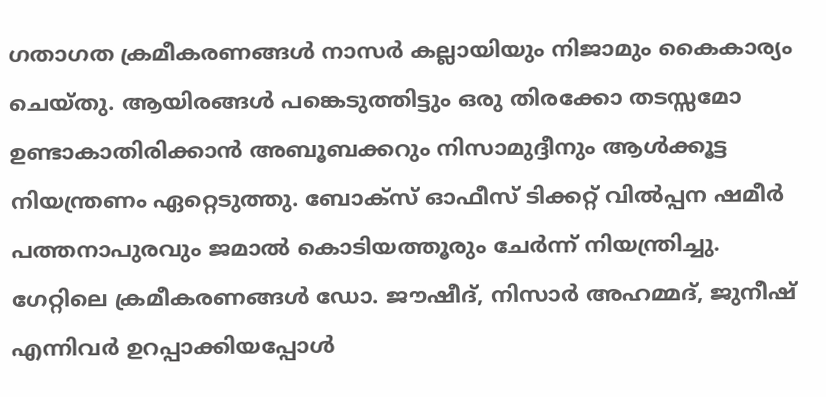ഗതാഗത ക്രമീകരണങ്ങൾ നാസർ കല്ലായിയും നിജാമും കൈകാര്യം ചെയ്തു. ആയിരങ്ങൾ പങ്കെടുത്തിട്ടും ഒരു തിരക്കോ തടസ്സമോ ഉണ്ടാകാതിരിക്കാൻ അബൂബക്കറും നിസാമുദ്ദീനും ആൾക്കൂട്ട നിയന്ത്രണം ഏറ്റെടുത്തു. ബോക്സ് ഓഫീസ് ടിക്കറ്റ് വിൽപ്പന ഷമീർ പത്തനാപുരവും ജമാൽ കൊടിയത്തൂരും ചേർന്ന് നിയന്ത്രിച്ചു. ഗേറ്റിലെ ക്രമീകരണങ്ങൾ ഡോ. ജൗഷീദ്, നിസാർ അഹമ്മദ്, ജുനീഷ് എന്നിവർ ഉറപ്പാക്കിയപ്പോൾ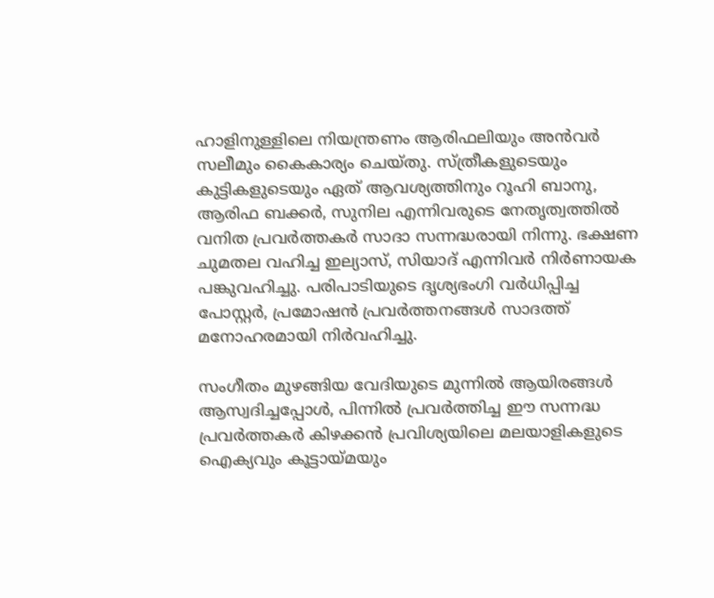ഹാളിനുള്ളിലെ നിയന്ത്രണം ആരിഫലിയും അൻവർ സലീമും കൈകാര്യം ചെയ്തു. സ്ത്രീകളുടെയും കുട്ടികളുടെയും ഏത് ആവശ്യത്തിനും റൂഹി ബാനു, ആരിഫ ബക്കർ, സുനില എന്നിവരുടെ നേതൃത്വത്തിൽ വനിത പ്രവർത്തകർ സാദാ സന്നദ്ധരായി നിന്നു. ഭക്ഷണ ചുമതല വഹിച്ച ഇല്യാസ്, സിയാദ് എന്നിവർ നിർണായക പങ്കുവഹിച്ചു. പരിപാടിയുടെ ദൃശ്യഭംഗി വർധിപ്പിച്ച പോസ്റ്റർ, പ്രമോഷൻ പ്രവർത്തനങ്ങൾ സാദത്ത് മനോഹരമായി നിർവഹിച്ചു.

സംഗീതം മുഴങ്ങിയ വേദിയുടെ മുന്നിൽ ആയിരങ്ങൾ ആസ്വദിച്ചപ്പോൾ, പിന്നിൽ പ്രവർത്തിച്ച ഈ സന്നദ്ധ പ്രവർത്തകർ കിഴക്കൻ പ്രവിശ്യയിലെ മലയാളികളുടെ ഐക്യവും കൂട്ടായ്മയും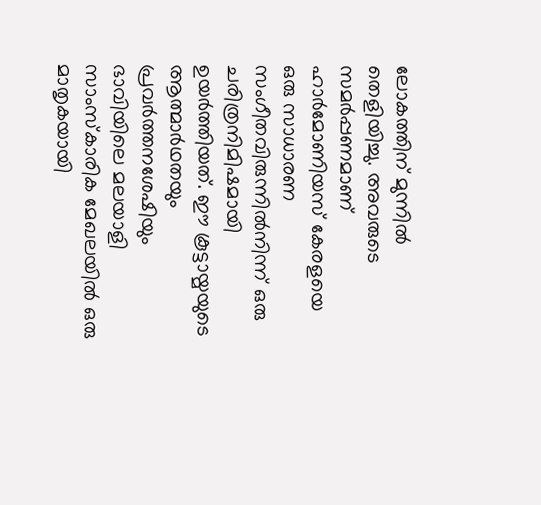ലോകത്തിന് മുന്നിൽ തെളിയിച്ചു. അവരുടെ സമർപ്പണമാണ് ഹാർമോണിയസ് കേരളയെ ഒരു സാധാരണ സംഗീതവിരുന്നിൽനിന്ന് ഒരു ചരിത്രനിമിഷമായി ഉയർത്തിയത്. ഈ കൂട്ടായ്മയുടെ ആത്മാർഥതയും പ്രവർത്തനശേഷിയും ഭാവിയിലെ മലയാളി സാംസ്കാരിക മേഖലയിൽ ഒരു മാതൃകയായി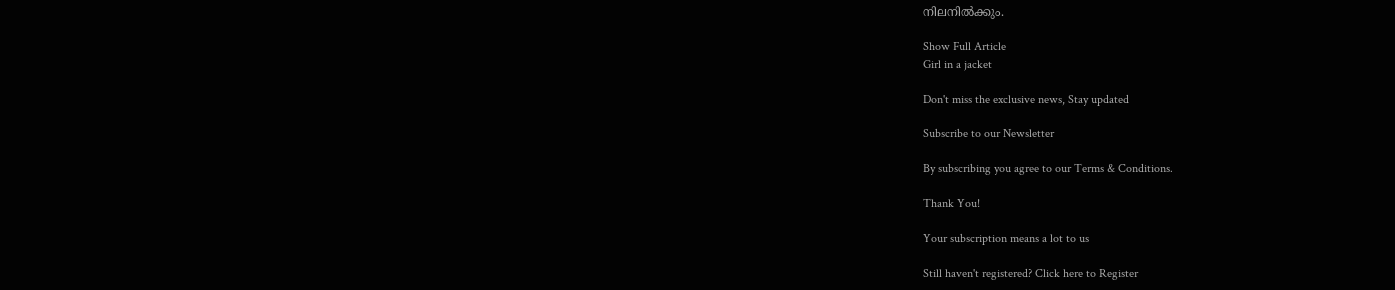നിലനിൽക്കും.

Show Full Article
Girl in a jacket

Don't miss the exclusive news, Stay updated

Subscribe to our Newsletter

By subscribing you agree to our Terms & Conditions.

Thank You!

Your subscription means a lot to us

Still haven't registered? Click here to Register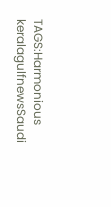TAGS:Harmonious keralagulfnewsSaudi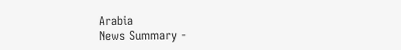Arabia
News Summary -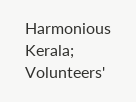Harmonious Kerala; Volunteers'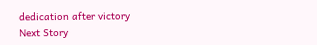dedication after victory
Next Story